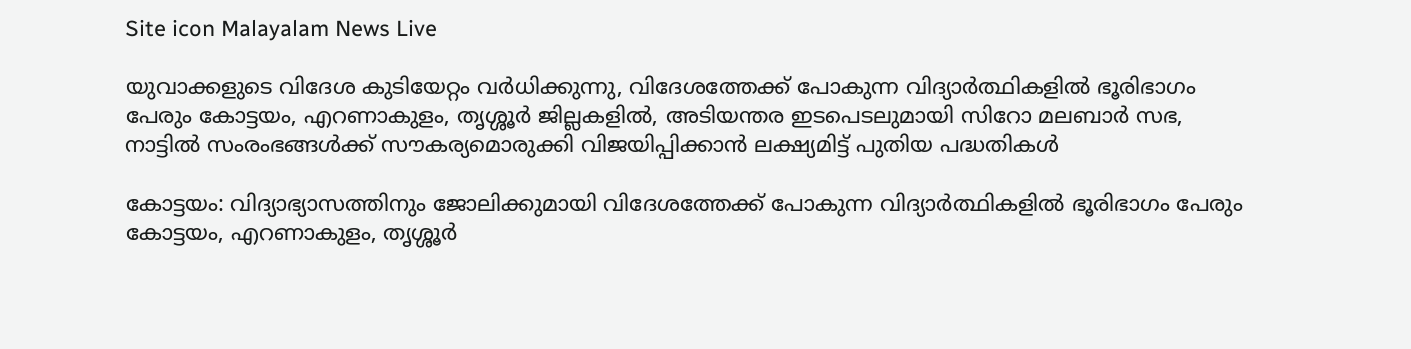Site icon Malayalam News Live

യുവാക്കളുടെ വിദേശ കുടിയേറ്റം വർധിക്കുന്നു, വിദേശത്തേക്ക് പോകുന്ന വിദ്യാർത്ഥികളിൽ ഭൂരിഭാഗം പേരും കോട്ടയം, എറണാകുളം, തൃശ്ശൂര്‍ ജില്ലകളിൽ, അടിയന്തര ഇടപെടലുമായി സിറോ മലബാര്‍ സഭ, നാട്ടിൽ സംരംഭങ്ങള്‍ക്ക് സൗകര്യമൊരുക്കി വിജയിപ്പിക്കാൻ ലക്ഷ്യമിട്ട് പുതിയ പദ്ധതികൾ

കോട്ടയം: വിദ്യാഭ്യാസത്തിനും ജോലിക്കുമായി വിദേശത്തേക്ക് പോകുന്ന വിദ്യാർത്ഥികളിൽ ഭൂരിഭാഗം പേരും കോട്ടയം, എറണാകുളം, തൃശ്ശൂര്‍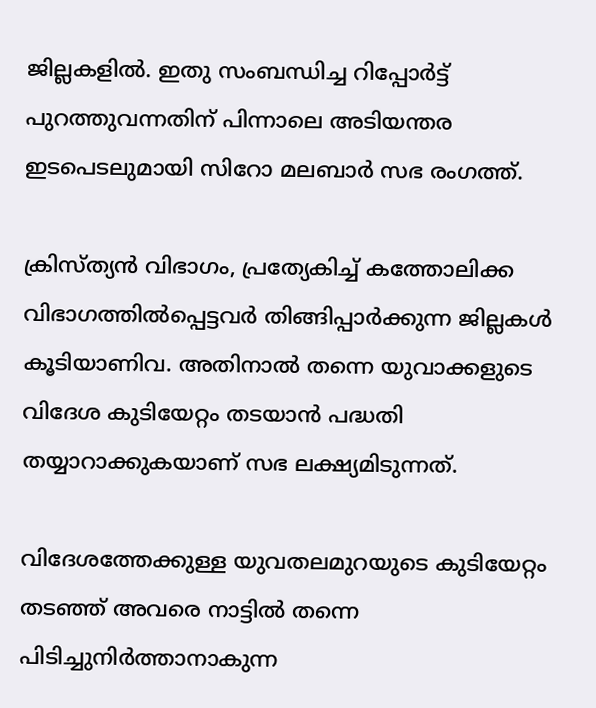ജില്ലകളിൽ. ഇതു സംബന്ധിച്ച റിപ്പോർട്ട് പുറത്തുവന്നതിന് പിന്നാലെ അടിയന്തര ഇടപെടലുമായി സിറോ മലബാര്‍ സഭ രംഗത്ത്.

ക്രിസ്ത്യന്‍ വിഭാഗം, പ്രത്യേകിച്ച്‌ കത്തോലിക്ക വിഭാഗത്തില്‍പ്പെട്ടവര്‍ തിങ്ങിപ്പാര്‍ക്കുന്ന ജില്ലകള്‍ കൂടിയാണിവ. അതിനാൽ തന്നെ യുവാക്കളുടെ വിദേശ കുടിയേറ്റം തടയാന്‍ പദ്ധതി തയ്യാറാക്കുകയാണ് സഭ ലക്ഷ്യമിടുന്നത്.

വിദേശത്തേക്കുള്ള യുവതലമുറയുടെ കുടിയേറ്റം തടഞ്ഞ് അവരെ നാട്ടില്‍ തന്നെ പിടിച്ചുനിര്‍ത്താനാകുന്ന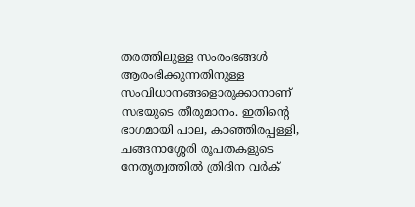തരത്തിലുള്ള സംരംഭങ്ങള്‍ ആരംഭിക്കുന്നതിനുള്ള സംവിധാനങ്ങളൊരുക്കാനാണ് സഭയുടെ തീരുമാനം. ഇതിന്റെ ഭാഗമായി പാല, കാഞ്ഞിരപ്പള്ളി, ചങ്ങനാശ്ശേരി രൂപതകളുടെ നേതൃത്വത്തില്‍ ത്രിദിന വര്‍ക്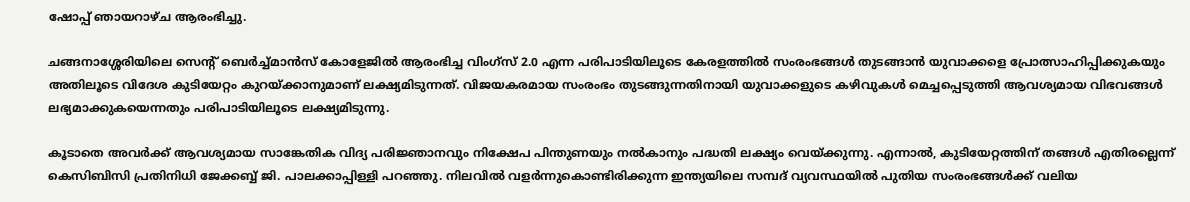ഷോപ്പ് ഞായറാഴ്ച ആരംഭിച്ചു.

ചങ്ങനാശ്ശേരിയിലെ സെന്റ് ബെര്‍ച്ച്‌മാന്‍സ് കോളേജില്‍ ആരംഭിച്ച വിംഗ്‌സ് 2.0 എന്ന പരിപാടിയിലൂടെ കേരളത്തില്‍ സംരംഭങ്ങള്‍ തുടങ്ങാന്‍ യുവാക്കളെ പ്രോത്സാഹിപ്പിക്കുകയും അതിലൂടെ വിദേശ കുടിയേറ്റം കുറയ്ക്കാനുമാണ് ലക്ഷ്യമിടുന്നത്. വിജയകരമായ സംരംഭം തുടങ്ങുന്നതിനായി യുവാക്കളുടെ കഴിവുകള്‍ മെച്ചപ്പെടുത്തി ആവശ്യമായ വിഭവങ്ങള്‍ ലഭ്യമാക്കുകയെന്നതും പരിപാടിയിലൂടെ ലക്ഷ്യമിടുന്നു.

കൂടാതെ അവര്‍ക്ക് ആവശ്യമായ സാങ്കേതിക വിദ്യ പരിജ്ഞാനവും നിക്ഷേപ പിന്തുണയും നല്‍കാനും പദ്ധതി ലക്ഷ്യം വെയ്ക്കുന്നു. എന്നാൽ, കുടിയേറ്റത്തിന് തങ്ങള്‍ എതിരല്ലെന്ന് കെസിബിസി പ്രതിനിധി ജേക്കബ്ബ് ജി. പാലക്കാപ്പിള്ളി പറഞ്ഞു. നിലവില്‍ വളര്‍ന്നുകൊണ്ടിരിക്കുന്ന ഇന്ത്യയിലെ സമ്പദ് വ്യവസ്ഥയില്‍ പുതിയ സംരംഭങ്ങള്‍ക്ക് വലിയ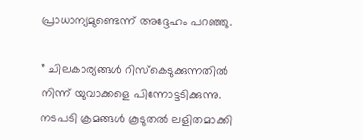പ്രാധാന്യമുണ്ടെന്ന് അദ്ദേഹം പറഞ്ഞു.

” ചിലകാര്യങ്ങള്‍ റിസ്‌കെടുക്കുന്നതില്‍ നിന്ന് യുവാക്കളെ പിന്നോട്ടടിക്കുന്നു. നടപടി ക്രമങ്ങള്‍ കൂടുതല്‍ ലളിതമാക്കി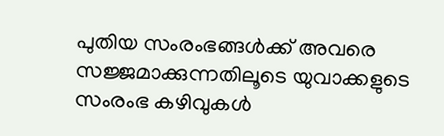പുതിയ സംരംഭങ്ങള്‍ക്ക് അവരെ സജ്ജമാക്കുന്നതിലൂടെ യുവാക്കളുടെ സംരംഭ കഴിവുകള്‍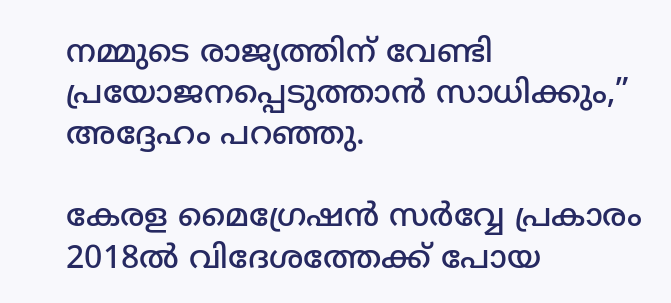നമ്മുടെ രാജ്യത്തിന് വേണ്ടി പ്രയോജനപ്പെടുത്താന്‍ സാധിക്കും,” അദ്ദേഹം പറഞ്ഞു.

കേരള മൈഗ്രേഷന്‍ സര്‍വ്വേ പ്രകാരം 2018ല്‍ വിദേശത്തേക്ക് പോയ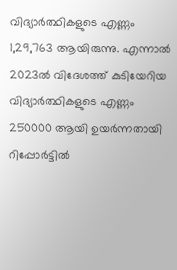വിദ്യാര്‍ത്ഥികളുടെ എണ്ണം 1,29,763 ആയിരുന്നു. എന്നാല്‍ 2023ല്‍ വിദേശത്ത് കുടിയേറിയ വിദ്യാര്‍ത്ഥികളുടെ എണ്ണം 250000 ആയി ഉയര്‍ന്നതായി റിപ്പോര്‍ട്ടില്‍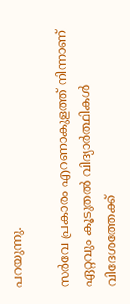പറയുന്നു.

സര്‍വേ പ്രകാരം എറണാകുളത്ത് നിന്നാണ് ഏറ്റവും കൂടുതല്‍ വിദ്യാര്‍ത്ഥികള്‍ വിദേശത്തേക്ക്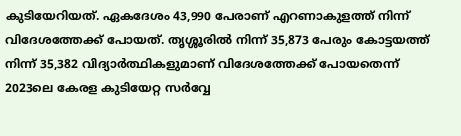കുടിയേറിയത്. ഏകദേശം 43,990 പേരാണ് എറണാകുളത്ത് നിന്ന് വിദേശത്തേക്ക് പോയത്. തൃശ്ശൂരില്‍ നിന്ന് 35,873 പേരും കോട്ടയത്ത് നിന്ന് 35,382 വിദ്യാര്‍ത്ഥികളുമാണ് വിദേശത്തേക്ക് പോയതെന്ന് 2023ലെ കേരള കുടിയേറ്റ സര്‍വ്വേ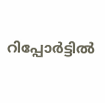റിപ്പോര്‍ട്ടില്‍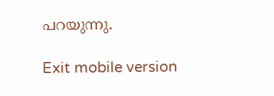പറയുന്നു.

Exit mobile version